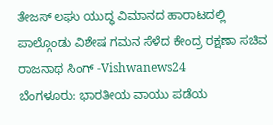ತೇಜಸ್ ಲಘು ಯುದ್ಧ ವಿಮಾನದ ಹಾರಾಟದಲ್ಲಿ ಪಾಲ್ಗೊಂಡು ವಿಶೇಷ ಗಮನ ಸೆಳೆದ ಕೇಂದ್ರ ರಕ್ಷಣಾ ಸಚಿವ ರಾಜನಾಥ ಸಿಂಗ್ -Vishwanews24
ಬೆಂಗಳೂರು: ಭಾರತೀಯ ವಾಯು ಪಡೆಯ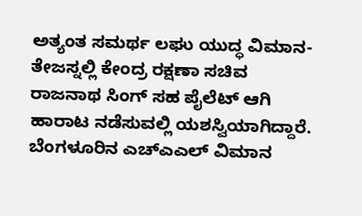ಅತ್ಯಂತ ಸಮರ್ಥ ಲಘು ಯುದ್ಧ ವಿಮಾನ-ತೇಜಸ್ನಲ್ಲಿ ಕೇಂದ್ರ ರಕ್ಷಣಾ ಸಚಿವ ರಾಜನಾಥ ಸಿಂಗ್ ಸಹ ಪೈಲೆಟ್ ಆಗಿ ಹಾರಾಟ ನಡೆಸುವಲ್ಲಿ ಯಶಸ್ವಿಯಾಗಿದ್ದಾರೆ. ಬೆಂಗಳೂರಿನ ಎಚ್ಎಎಲ್ ವಿಮಾನ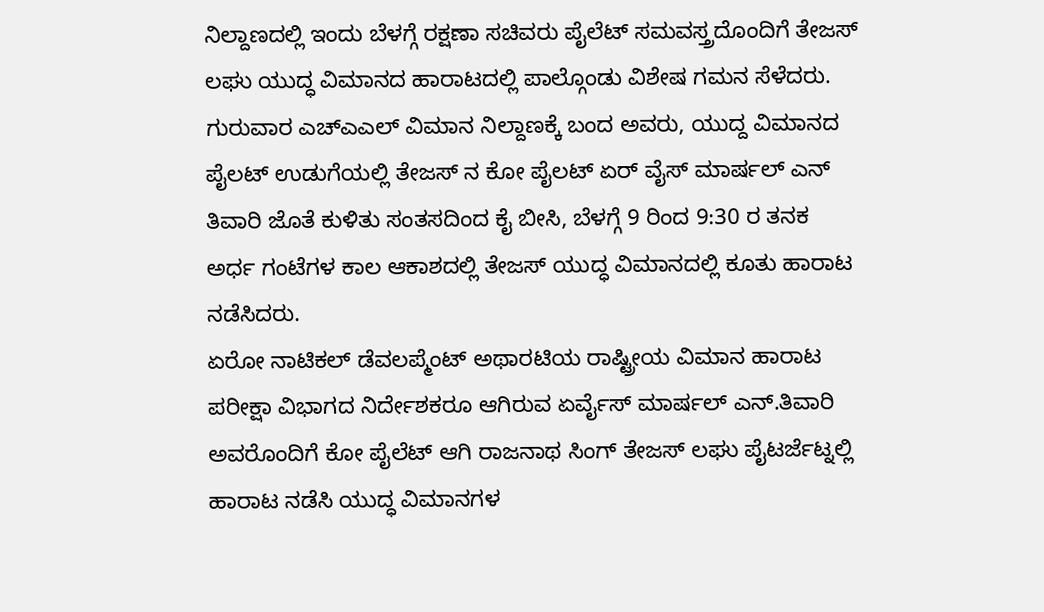ನಿಲ್ದಾಣದಲ್ಲಿ ಇಂದು ಬೆಳಗ್ಗೆ ರಕ್ಷಣಾ ಸಚಿವರು ಪೈಲೆಟ್ ಸಮವಸ್ತ್ರದೊಂದಿಗೆ ತೇಜಸ್ ಲಘು ಯುದ್ಧ ವಿಮಾನದ ಹಾರಾಟದಲ್ಲಿ ಪಾಲ್ಗೊಂಡು ವಿಶೇಷ ಗಮನ ಸೆಳೆದರು.
ಗುರುವಾರ ಎಚ್ಎಎಲ್ ವಿಮಾನ ನಿಲ್ದಾಣಕ್ಕೆ ಬಂದ ಅವರು, ಯುದ್ದ ವಿಮಾನದ ಪೈಲಟ್ ಉಡುಗೆಯಲ್ಲಿ ತೇಜಸ್ ನ ಕೋ ಪೈಲಟ್ ಏರ್ ವೈಸ್ ಮಾರ್ಷಲ್ ಎನ್ ತಿವಾರಿ ಜೊತೆ ಕುಳಿತು ಸಂತಸದಿಂದ ಕೈ ಬೀಸಿ, ಬೆಳಗ್ಗೆ 9 ರಿಂದ 9:30 ರ ತನಕ ಅರ್ಧ ಗಂಟೆಗಳ ಕಾಲ ಆಕಾಶದಲ್ಲಿ ತೇಜಸ್ ಯುದ್ಧ ವಿಮಾನದಲ್ಲಿ ಕೂತು ಹಾರಾಟ ನಡೆಸಿದರು.
ಏರೋ ನಾಟಿಕಲ್ ಡೆವಲಪ್ಮೆಂಟ್ ಅಥಾರಟಿಯ ರಾಷ್ಟ್ರೀಯ ವಿಮಾನ ಹಾರಾಟ ಪರೀಕ್ಷಾ ವಿಭಾಗದ ನಿರ್ದೇಶಕರೂ ಆಗಿರುವ ಏರ್ವೈಸ್ ಮಾರ್ಷಲ್ ಎನ್.ತಿವಾರಿ ಅವರೊಂದಿಗೆ ಕೋ ಪೈಲೆಟ್ ಆಗಿ ರಾಜನಾಥ ಸಿಂಗ್ ತೇಜಸ್ ಲಘು ಪೈಟರ್ಜೆಟ್ನಲ್ಲಿ ಹಾರಾಟ ನಡೆಸಿ ಯುದ್ಧ ವಿಮಾನಗಳ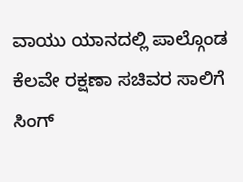ವಾಯು ಯಾನದಲ್ಲಿ ಪಾಲ್ಗೊಂಡ ಕೆಲವೇ ರಕ್ಷಣಾ ಸಚಿವರ ಸಾಲಿಗೆ ಸಿಂಗ್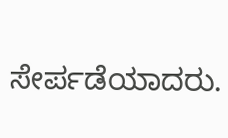ಸೇರ್ಪಡೆಯಾದರು.